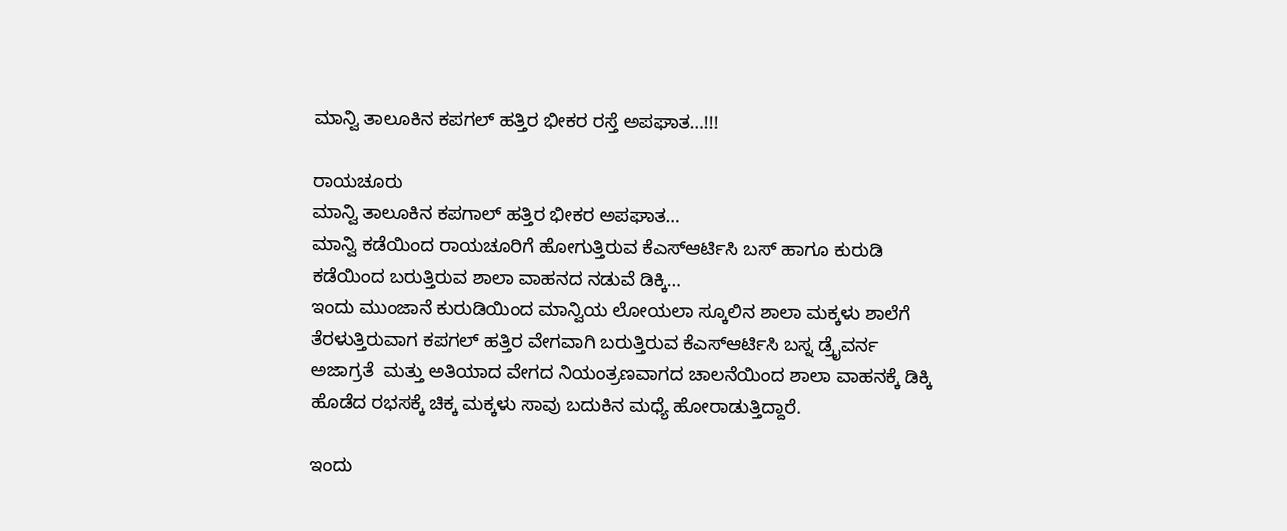ಮಾನ್ವಿ ತಾಲೂಕಿನ ಕಪಗಲ್ ಹತ್ತಿರ ಭೀಕರ ರಸ್ತೆ ಅಪಘಾತ…!!!

ರಾಯಚೂರು
ಮಾನ್ವಿ ತಾಲೂಕಿನ ಕಪಗಾಲ್ ಹತ್ತಿರ ಭೀಕರ ಅಪಘಾತ…
ಮಾನ್ವಿ ಕಡೆಯಿಂದ ರಾಯಚೂರಿಗೆ ಹೋಗುತ್ತಿರುವ ಕೆಎಸ್ಆರ್ಟಿಸಿ ಬಸ್ ಹಾಗೂ ಕುರುಡಿ ಕಡೆಯಿಂದ ಬರುತ್ತಿರುವ ಶಾಲಾ ವಾಹನದ ನಡುವೆ ಡಿಕ್ಕಿ…
ಇಂದು ಮುಂಜಾನೆ ಕುರುಡಿಯಿಂದ ಮಾನ್ವಿಯ ಲೋಯಲಾ ಸ್ಕೂಲಿನ ಶಾಲಾ ಮಕ್ಕಳು ಶಾಲೆಗೆ ತೆರಳುತ್ತಿರುವಾಗ ಕಪಗಲ್ ಹತ್ತಿರ ವೇಗವಾಗಿ ಬರುತ್ತಿರುವ ಕೆಎಸ್ಆರ್ಟಿಸಿ ಬಸ್ನ ಡ್ರೈವರ್ನ ಅಜಾಗ್ರತೆ  ಮತ್ತು ಅತಿಯಾದ ವೇಗದ ನಿಯಂತ್ರಣವಾಗದ ಚಾಲನೆಯಿಂದ ಶಾಲಾ ವಾಹನಕ್ಕೆ ಡಿಕ್ಕಿ ಹೊಡೆದ ರಭಸಕ್ಕೆ ಚಿಕ್ಕ ಮಕ್ಕಳು ಸಾವು ಬದುಕಿನ ಮಧ್ಯೆ ಹೋರಾಡುತ್ತಿದ್ದಾರೆ.

ಇಂದು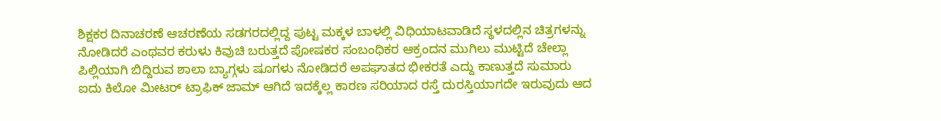ಶಿಕ್ಷಕರ ದಿನಾಚರಣೆ ಆಚರಣೆಯ ಸಡಗರದಲ್ಲಿದ್ದ ಪುಟ್ಟ ಮಕ್ಕಳ ಬಾಳಲ್ಲಿ ವಿಧಿಯಾಟವಾಡಿದೆ ಸ್ಥಳದಲ್ಲಿನ ಚಿತ್ರಗಳನ್ನು ನೋಡಿದರೆ ಎಂಥವರ ಕರುಳು ಕಿವುಚಿ ಬರುತ್ತದೆ ಪೋಷಕರ ಸಂಬಂಧಿಕರ ಆಕ್ರಂದನ ಮುಗಿಲು ಮುಟ್ಟಿದೆ ಚೇಲ್ಲಾ ಪಿಲ್ಲಿಯಾಗಿ ಬಿದ್ದಿರುವ ಶಾಲಾ ಬ್ಯಾಗ್ಗಳು ಷೂಗಳು ನೋಡಿದರೆ ಅಪಘಾತದ ಭೀಕರತೆ ಎದ್ದು ಕಾಣುತ್ತದೆ ಸುಮಾರು ಐದು ಕಿಲೋ ಮೀಟರ್ ಟ್ರಾಫಿಕ್ ಜಾಮ್ ಆಗಿದೆ ಇದಕ್ಕೆಲ್ಲ ಕಾರಣ ಸರಿಯಾದ ರಸ್ತೆ ದುರಸ್ತಿಯಾಗದೇ ಇರುವುದು ಆದ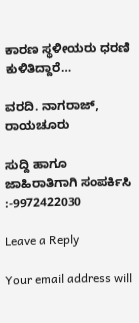ಕಾರಣ ಸ್ಥಳೀಯರು ಧರಣಿ ಕುಳಿತಿದ್ದಾರೆ…

ವರದಿ. ನಾಗರಾಜ್, ರಾಯಚೂರು

ಸುದ್ದಿ ಹಾಗೂ ಜಾಹಿರಾತಿಗಾಗಿ ಸಂಪರ್ಕಿಸಿ :-9972422030

Leave a Reply

Your email address will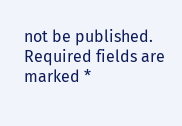not be published. Required fields are marked *